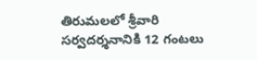తిరుమలలో శ్రీవారి సర్వదర్శనానికి 12 గంటలు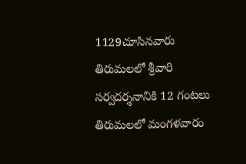1129చూసినవారు
తిరుమలలో శ్రీవారి సర్వదర్శనానికి 12 గంటలు
తిరుమలలో మంగళవారం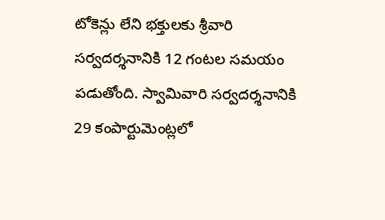టోకెన్లు లేని భక్తులకు శ్రీవారి సర్వదర్శనానికి 12 గంటల సమయం పడుతోంది. స్వామివారి సర్వదర్శనానికి 29 కంపార్టుమెంట్లలో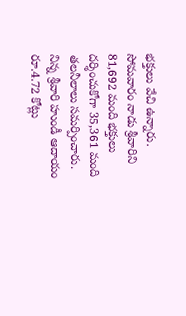భక్తులు వేచి ఉన్నారు. సోమవారం నాడు శ్రీవారిని 81,692 మంది భక్తులు దర్శించుకోగా 35,361 మంది తలనీలాలు సమర్పించారు. నిన్న శ్రీవారి హుండీ ఆదాయం రూ.4.72 కోట్లు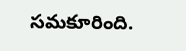సమకూరింది.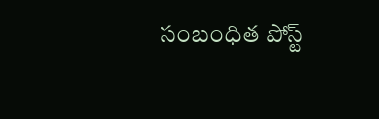సంబంధిత పోస్ట్